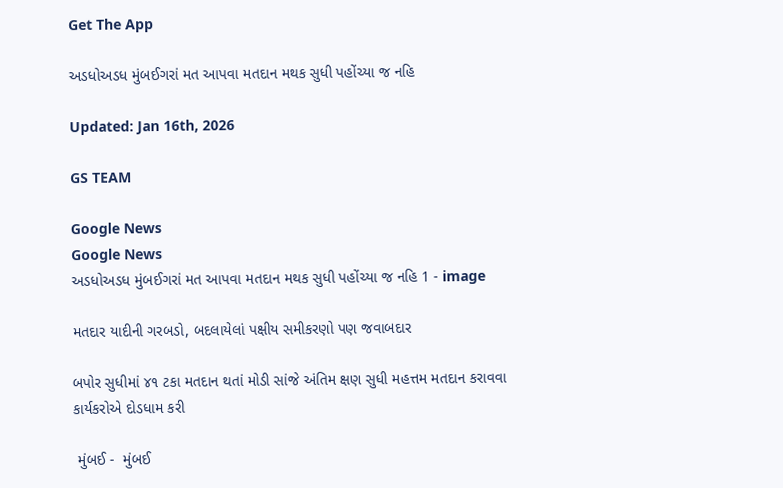Get The App

અડધોઅડધ મુંબઈગરાં મત આપવા મતદાન મથક સુધી પહોંચ્યા જ નહિ

Updated: Jan 16th, 2026

GS TEAM

Google News
Google News
અડધોઅડધ મુંબઈગરાં મત આપવા મતદાન મથક સુધી પહોંચ્યા જ નહિ 1 - image

મતદાર યાદીની ગરબડો, બદલાયેલાં પક્ષીય સમીકરણો પણ જવાબદાર

બપોર સુધીમાં ૪૧ ટકા મતદાન થતાં મોડી સાંજે અંતિમ ક્ષણ સુધી મહત્તમ મતદાન કરાવવા કાર્યકરોએ દોડધામ કરી

 મુંબઈ -  મુંબઈ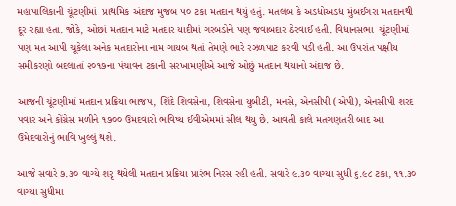મહાપાલિકાની ચૂંટણીમાં  પ્રાથમિક અંદાજ મુજબ ૫૦ ટકા મતદાન થયું હતું. મતલબ કે અડધોઅડધ મુંબઈગરા મતદાનથી દૂર રહ્યા હતા. જોકે, ઓછાં મતદાન માટે મતદાર યાદીમાં ગરબડોને પણ જવાબદાર ઠેરવાઈ હતી. વિધાનસભા  ચૂંટણીમાં પણ મત આપી ચૂકેલા અનેક મતદારોના નામ ગાયબ થતાં તેમણે ભારે રઝળપાટ કરવી પડી હતી. આ ઉપરાંત પક્ષીય સમીકરણો બદલાતાં ૨૦૧૭ના પંચાવન ટકાની સરખામણીએ આજે ઓછું મતદાન થયાનો અંદાજ છે.

આજની ચૂંટણીમાં મતદાન પ્રક્રિયા ભાજપ, શિંદે શિવસેના, શિવસેના યુબીટી, મનસે, એનસીપી (એપી), એનસીપી શરદ પવાર અને કોંગ્રેસ મળીને ૧૭૦૦ ઉમદવારો ભવિષ્ય ઈવીએમમાં સીલ થયુ છે. આવતી કાલે મતગણતરી બાદ આ ઉમેદવારોનું ભાવિ ખુલ્લું થશે.

આજે સવારે ૭.૩૦ વાગ્યે શરૃ થયેલી મતદાન પ્રક્રિયા પ્રારંભ નિરસ રહી હતી. સવારે ૯.૩૦ વાગ્યા સુધી ૬.૯૮ ટકા, ૧૧.૩૦ વાગ્યા સુધીમા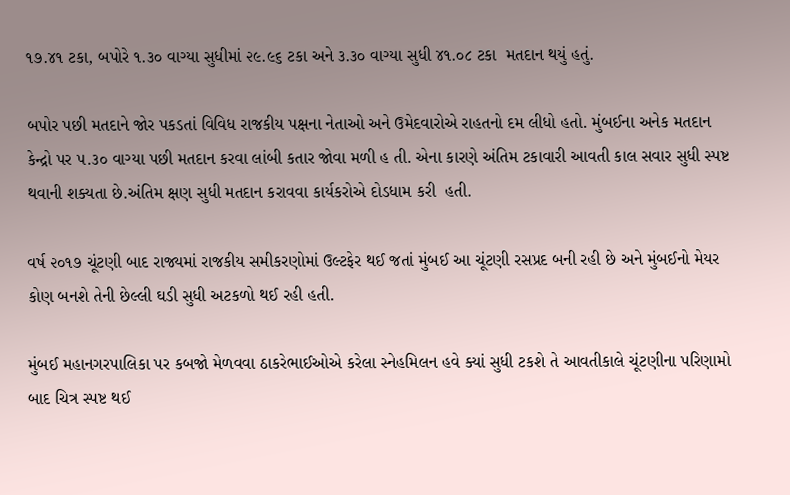૧૭.૪૧ ટકા, બપોરે ૧.૩૦ વાગ્યા સુધીમાં ૨૯.૯૬ ટકા અને ૩.૩૦ વાગ્યા સુધી ૪૧.૦૮ ટકા  મતદાન થયું હતું.

બપોર પછી મતદાને જોર પકડતાં વિવિધ રાજકીય પક્ષના નેતાઓ અને ઉમેદવારોએ રાહતનો દમ લીધો હતો. મુંબઈના અનેક મતદાન કેન્દ્રો પર ૫.૩૦ વાગ્યા પછી મતદાન કરવા લાંબી કતાર જોવા મળી હ તી. એના કારણે અંતિમ ટકાવારી આવતી કાલ સવાર સુધી સ્પષ્ટ થવાની શક્યતા છે.અંતિમ ક્ષણ સુધી મતદાન કરાવવા કાર્યકરોએ દોડધામ કરી  હતી.

વર્ષ ૨૦૧૭ ચૂંટણી બાદ રાજ્યમાં રાજકીય સમીકરણોમાં ઉલ્ટફેર થઈ જતાં મુંબઈ આ ચૂંટણી રસપ્રદ બની રહી છે અને મુંબઈનો મેયર કોણ બનશે તેની છેલ્લી ઘડી સુધી અટકળો થઈ રહી હતી.

મુંબઈ મહાનગરપાલિકા પર કબજો મેળવવા ઠાકરેભાઈઓએ કરેલા સ્નેહમિલન હવે ક્યાં સુધી ટકશે તે આવતીકાલે ચૂંટણીના પરિણામો બાદ ચિત્ર સ્પષ્ટ થઈ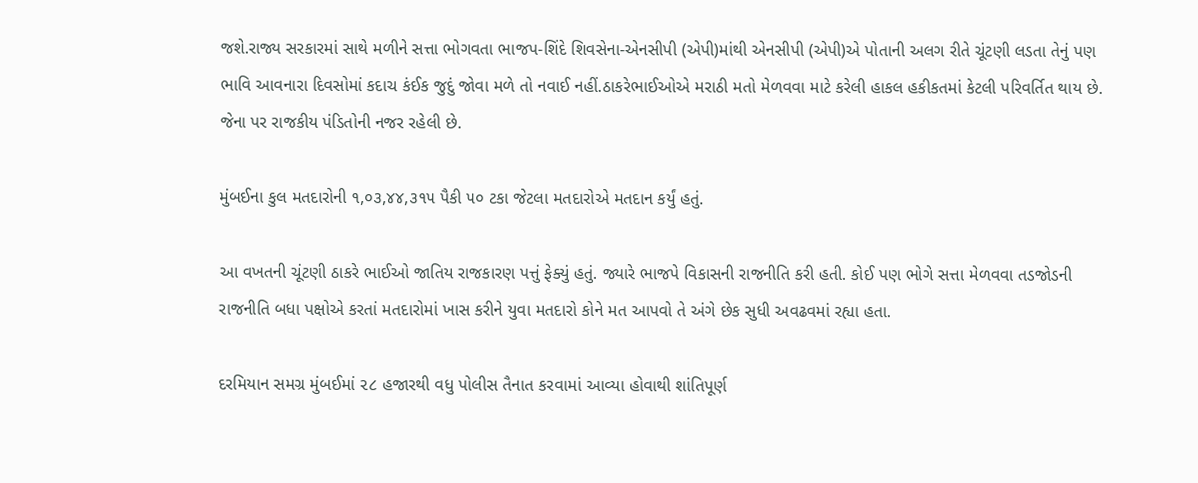જશે.રાજ્ય સરકારમાં સાથે મળીને સત્તા ભોગવતા ભાજપ-શિંદે શિવસેના-એનસીપી (એપી)માંથી એનસીપી (એપી)એ પોતાની અલગ રીતે ચૂંટણી લડતા તેનું પણ ભાવિ આવનારા દિવસોમાં કદાચ કંઈક જુદું જોવા મળે તો નવાઈ નહીં.ઠાકરેભાઈઓએ મરાઠી મતો મેળવવા માટે કરેલી હાકલ હકીકતમાં કેટલી પરિવર્તિત થાય છે. જેના પર રાજકીય પંડિતોની નજર રહેલી છે.

મુંબઈના કુલ મતદારોની ૧,૦૩,૪૪,૩૧૫ પૈકી ૫૦ ટકા જેટલા મતદારોએ મતદાન કર્યું હતું.

આ વખતની ચૂંટણી ઠાકરે ભાઈઓ જાતિય રાજકારણ પત્તું ફેક્યું હતું. જ્યારે ભાજપે વિકાસની રાજનીતિ કરી હતી. કોઈ પણ ભોગે સત્તા મેળવવા તડજોડની રાજનીતિ બધા પક્ષોએ કરતાં મતદારોમાં ખાસ કરીને યુવા મતદારો કોને મત આપવો તે અંગે છેક સુધી અવઢવમાં રહ્યા હતા.

દરમિયાન સમગ્ર મુંબઈમાં ૨૮ હજારથી વધુ પોલીસ તૈનાત કરવામાં આવ્યા હોવાથી શાંતિપૂર્ણ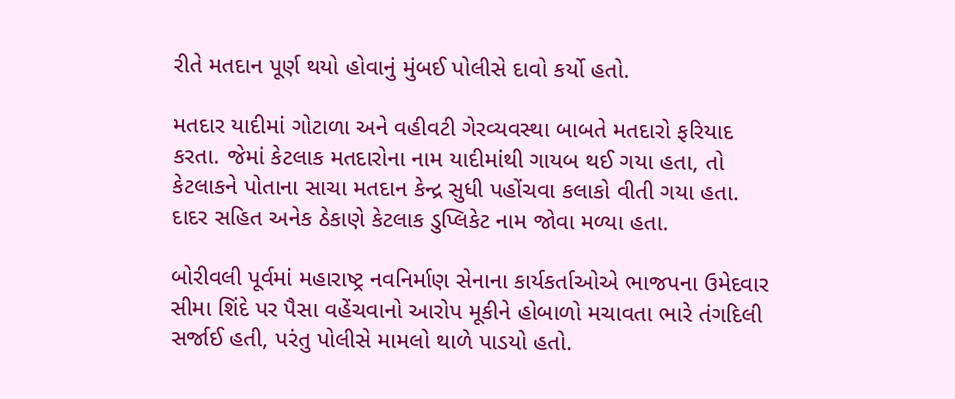રીતે મતદાન પૂર્ણ થયો હોવાનું મુંબઈ પોલીસે દાવો કર્યો હતો.

મતદાર યાદીમાં ગોટાળા અને વહીવટી ગેરવ્યવસ્થા બાબતે મતદારો ફરિયાદ કરતા. જેમાં કેટલાક મતદારોના નામ યાદીમાંથી ગાયબ થઈ ગયા હતા, તો કેટલાકને પોતાના સાચા મતદાન કેન્દ્ર સુધી પહોંચવા કલાકો વીતી ગયા હતા. દાદર સહિત અનેક ઠેકાણે કેટલાક ડુપ્લિકેટ નામ જોવા મળ્યા હતા.

બોરીવલી પૂર્વમાં મહારાષ્ટ્ર નવનિર્માણ સેનાના કાર્યકર્તાઓએ ભાજપના ઉમેદવાર સીમા શિંદે પર પૈસા વહેંચવાનો આરોપ મૂકીને હોબાળો મચાવતા ભારે તંગદિલી સર્જાઈ હતી, પરંતુ પોલીસે મામલો થાળે પાડયો હતો.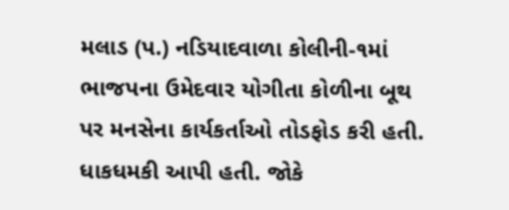મલાડ (પ.) નડિયાદવાળા કોલીની-૧માં ભાજપના ઉમેદવાર યોગીતા કોળીના બૂથ પર મનસેના કાર્યકર્તાઓ તોડફોડ કરી હતી. ધાકધમકી આપી હતી. જોકે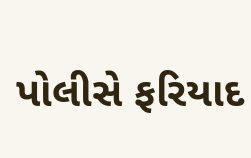પોલીસે ફરિયાદ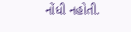નોંધી નહોતી.